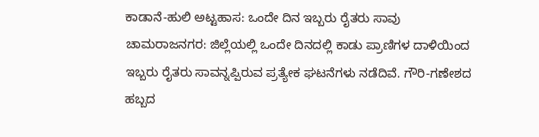ಕಾಡಾನೆ-ಹುಲಿ ಅಟ್ಟಹಾಸ: ಒಂದೇ ದಿನ ಇಬ್ಬರು ರೈತರು ಸಾವು
ಚಾಮರಾಜನಗರ: ಜಿಲ್ಲೆಯಲ್ಲಿ ಒಂದೇ ದಿನದಲ್ಲಿ ಕಾಡು ಪ್ರಾಣಿಗಳ ದಾಳಿಯಿಂದ ಇಬ್ಬರು ರೈತರು ಸಾವನ್ನಪ್ಪಿರುವ ಪ್ರತ್ಯೇಕ ಘಟನೆಗಳು ನಡೆದಿವೆ. ಗೌರಿ-ಗಣೇಶದ ಹಬ್ಬದ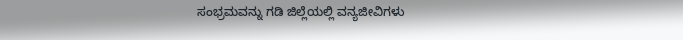ಸಂಭ್ರಮವನ್ನು ಗಡಿ ಜಿಲ್ಲೆಯಲ್ಲಿ ವನ್ಯಜೀವಿಗಳು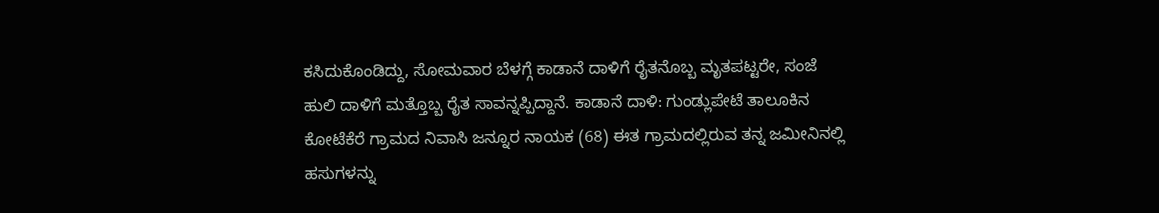ಕಸಿದುಕೊಂಡಿದ್ದು, ಸೋಮವಾರ ಬೆಳಗ್ಗೆ ಕಾಡಾನೆ ದಾಳಿಗೆ ರೈತನೊಬ್ಬ ಮೃತಪಟ್ಟರೇ, ಸಂಜೆ ಹುಲಿ ದಾಳಿಗೆ ಮತ್ತೊಬ್ಬ ರೈತ ಸಾವನ್ನಪ್ಪಿದ್ದಾನೆ. ಕಾಡಾನೆ ದಾಳಿ: ಗುಂಡ್ಲುಪೇಟೆ ತಾಲೂಕಿನ ಕೋಟೆಕೆರೆ ಗ್ರಾಮದ ನಿವಾಸಿ ಜನ್ನೂರ ನಾಯಕ (68) ಈತ ಗ್ರಾಮದಲ್ಲಿರುವ ತನ್ನ ಜಮೀನಿನಲ್ಲಿ ಹಸುಗಳನ್ನು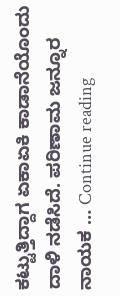ಕಟ್ಟುತ್ತಿದ್ದಾಗ ಏಕಾಏಕಿ ಕಾಡಾನೆಯೊಂದು ದಾಳಿ ನಡೆಸಿದೆ. ಪರಿಣಾಮ ಜನ್ನೂರ ನಾಯಕ … Continue reading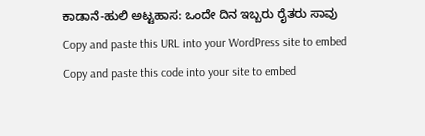ಕಾಡಾನೆ-ಹುಲಿ ಅಟ್ಟಹಾಸ: ಒಂದೇ ದಿನ ಇಬ್ಬರು ರೈತರು ಸಾವು
Copy and paste this URL into your WordPress site to embed
Copy and paste this code into your site to embed